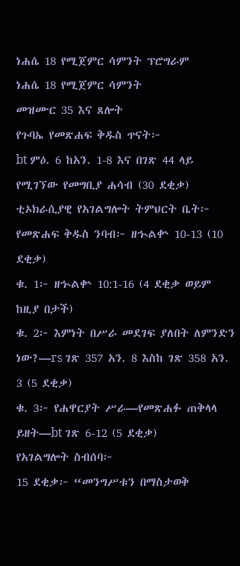ነሐሴ 18 የሚጀምር ሳምንት ፕሮግራም
ነሐሴ 18 የሚጀምር ሳምንት
መዝሙር 35 እና ጸሎት
የጉባኤ የመጽሐፍ ቅዱስ ጥናት፦
bt ምዕ. 6 ከአን. 1-8 እና በገጽ 44 ላይ የሚገኘው የመግቢያ ሐሳብ (30 ደቂቃ)
ቲኦክራሲያዊ የአገልግሎት ትምህርት ቤት፦
የመጽሐፍ ቅዱስ ንባብ፦ ዘኍልቍ 10-13 (10 ደቂቃ)
ቁ. 1፦ ዘኍልቍ 10:1-16 (4 ደቂቃ ወይም ከዚያ በታች)
ቁ. 2፦ እምነት በሥራ መደገፍ ያለበት ለምንድን ነው?—rs ገጽ 357 አን. 8 እስከ ገጽ 358 አን. 3 (5 ደቂቃ)
ቁ. 3፦ የሐዋርያት ሥራ—የመጽሐፉ ጠቅላላ ይዘት—bt ገጽ 6-12 (5 ደቂቃ)
የአገልግሎት ስብሰባ፦
15 ደቂቃ፦ “መንግሥቱን በማስታወቅ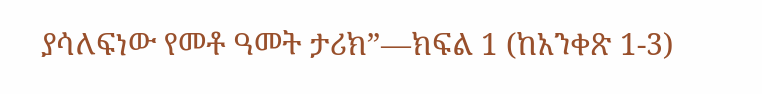ያሳለፍነው የመቶ ዓመት ታሪክ”—ክፍል 1 (ከአንቀጽ 1-3)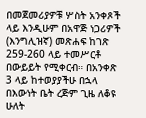በመጀመሪያዎቹ ሦስት አንቀጾች ላይ እንዲሁም በአዋጅ ነጋሪዎች (እንግሊዝኛ) መጽሐፍ ከገጽ 259-260 ላይ ተመሥርቶ በውይይት የሚቀርብ። በአንቀጽ 3 ላይ ከተወያያችሁ በኋላ በእውነት ቤት ረጅም ጊዜ ለቆዩ ሁለት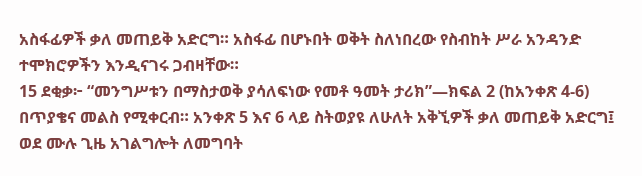አስፋፊዎች ቃለ መጠይቅ አድርግ። አስፋፊ በሆኑበት ወቅት ስለነበረው የስብከት ሥራ አንዳንድ ተሞክሮዎችን እንዲናገሩ ጋብዛቸው።
15 ደቂቃ፦ “መንግሥቱን በማስታወቅ ያሳለፍነው የመቶ ዓመት ታሪክ”—ክፍል 2 (ከአንቀጽ 4-6) በጥያቄና መልስ የሚቀርብ። አንቀጽ 5 እና 6 ላይ ስትወያዩ ለሁለት አቅኚዎች ቃለ መጠይቅ አድርግ፤ ወደ ሙሉ ጊዜ አገልግሎት ለመግባት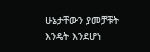ሁኔታቸውን ያመቻቹት እንዴት እንደሆነ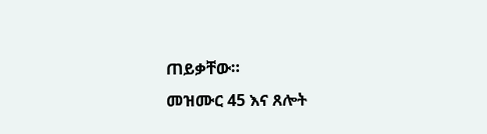ጠይቃቸው።
መዝሙር 45 እና ጸሎት